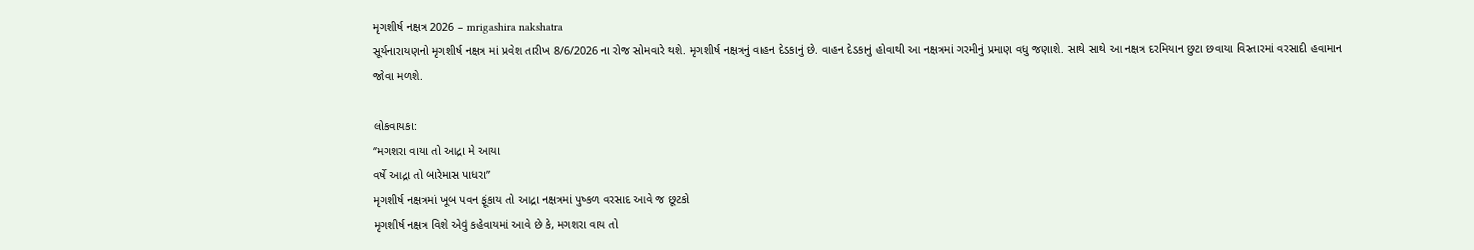મૃગશીર્ષ નક્ષત્ર 2026 – mrigashira nakshatra
સૂર્યનારાયણનો મૃગશીર્ષ નક્ષત્ર માં પ્રવેશ તારીખ 8/6/2026 ના રોજ સોમવારે થશે. મૃગશીર્ષ નક્ષત્રનું વાહન દેડકાનું છે. વાહન દેડકાનું હોવાથી આ નક્ષત્રમાં ગરમીનું પ્રમાણ વધુ જણાશે. સાથે સાથે આ નક્ષત્ર દરમિયાન છુટા છવાયા વિસ્તારમાં વરસાદી હવામાન જોવા મળશે.

લોકવાયકા:
‘’મગશરા વાયા તો આદ્રા મે આયા
વર્ષે આદ્રા તો બારેમાસ પાધરા”
મૃગશીર્ષ નક્ષત્રમાં ખૂબ પવન ફૂંકાય તો આદ્રા નક્ષત્રમાં પુષ્કળ વરસાદ આવે જ છૂટકો
મૃગશીર્ષ નક્ષત્ર વિશે એવું કહેવાયમાં આવે છે કે, મગશરા વાય તો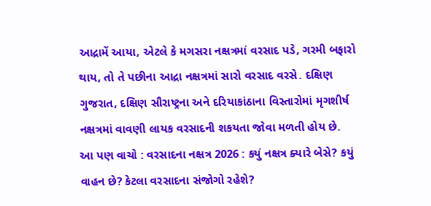આદ્રામેં આયા, એટલે કે મગસરા નક્ષત્રમાં વરસાદ પડે, ગરમી બફારો થાય, તો તે પછીના આદ્રા નક્ષત્રમાં સારો વરસાદ વરસે. દક્ષિણ ગુજરાત, દક્ષિણ સૌરાષ્ટ્રના અને દરિયાકાંઠાના વિસ્તારોમાં મૃગશીર્ષ નક્ષત્રમાં વાવણી લાયક વરસાદની શકયતા જોવા મળતી હોય છે.
આ પણ વાચો : વરસાદના નક્ષત્ર 2026 : કયું નક્ષત્ર ક્યારે બેસે? કયું વાહન છે? કેટલા વરસાદના સંજોગો રહેશે?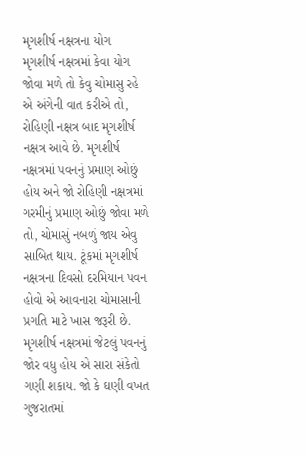મૃગશીર્ષ નક્ષત્રના યોગ
મૃગશીર્ષ નક્ષત્રમાં કેવા યોગ જોવા મળે તો કેવુ ચોમાસુ રહે એ અંગેની વાત કરીએ તો, રોહિણી નક્ષત્ર બાદ મૃગશીર્ષ નક્ષત્ર આવે છે. મૃગશીર્ષ નક્ષત્રમાં પવનનું પ્રમાણ ઓછું હોય અને જો રોહિણી નક્ષત્રમાં ગરમીનું પ્રમાણ ઓછું જોવા મળે તો, ચોમાસું નબળું જાય એવુ સાબિત થાય. ટૂંકમાં મૃગશીર્ષ નક્ષત્રના દિવસો દરમિયાન પવન હોવો એ આવનારા ચોમાસાની પ્રગતિ માટે ખાસ જરૂરી છે.
મૃગશીર્ષ નક્ષત્રમાં જેટલું પવનનું જોર વધુ હોય એ સારા સંકેતો ગણી શકાય. જો કે ઘણી વખત ગુજરાતમાં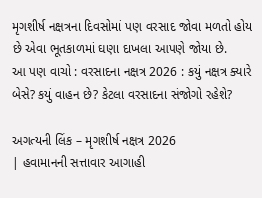મૃગશીર્ષ નક્ષત્રના દિવસોમાં પણ વરસાદ જોવા મળતો હોય છે એવા ભૂતકાળમાં ઘણા દાખલા આપણે જોયા છે.
આ પણ વાચો : વરસાદના નક્ષત્ર 2026 : કયું નક્ષત્ર ક્યારે બેસે? કયું વાહન છે? કેટલા વરસાદના સંજોગો રહેશે?

અગત્યની લિંક – મૃગશીર્ષ નક્ષત્ર 2026
| હવામાનની સત્તાવાર આગાહી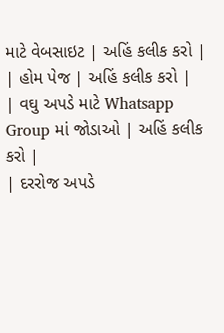માટે વેબસાઇટ | અહિં કલીક કરો |
| હોમ પેજ | અહિં કલીક કરો |
| વઘુ અપડે માટે Whatsapp Group માં જોડાઓ | અહિં કલીક કરો |
| દરરોજ અપડે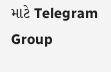માટે Telegram Group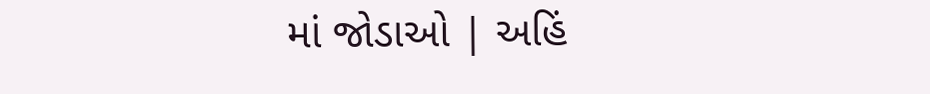માં જોડાઓ | અહિં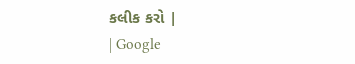કલીક કરો |
| Google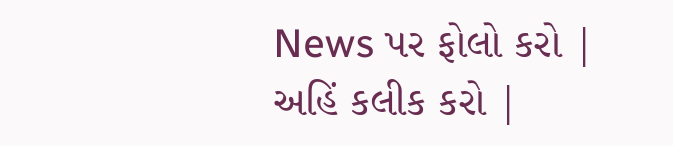News પર ફોલો કરો | અહિં કલીક કરો |